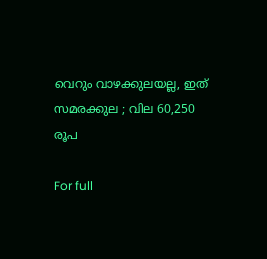വെറും വാഴക്കുലയല്ല, ഇത് സമരക്കുല ; വില 60,250 രൂപ

For full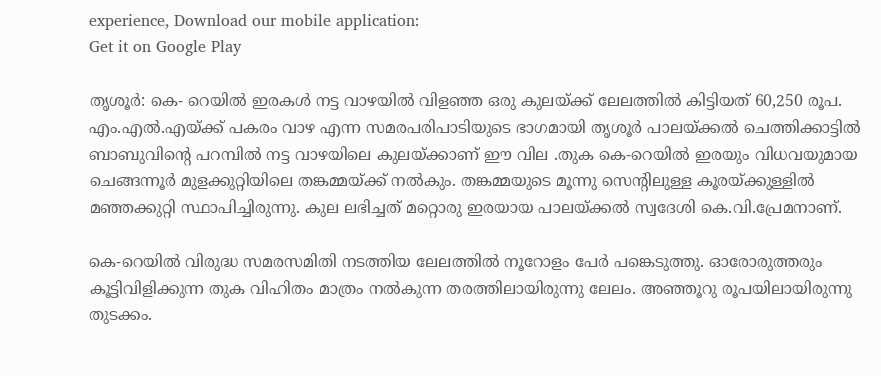experience, Download our mobile application:
Get it on Google Play

തൃശൂര്‍: കെ- റെയില്‍ ഇരകള്‍ നട്ട വാഴയില്‍ വിളഞ്ഞ ഒരു കുലയ്ക്ക് ലേലത്തില്‍ കിട്ടിയത് 60,250 രൂപ. എം.എല്‍.എയ്ക്ക് പകരം വാഴ എന്ന സമരപരിപാടിയുടെ ഭാഗമായി തൃശൂര്‍ പാലയ്ക്കല്‍ ചെത്തിക്കാട്ടില്‍ ബാബുവിന്റെ പറമ്പില്‍ നട്ട വാഴയിലെ കുലയ്ക്കാണ് ഈ വില .തുക കെ-റെയില്‍ ഇരയും വിധവയുമായ ചെങ്ങന്നൂര്‍ മുളക്കുറ്റിയിലെ തങ്കമ്മയ്ക്ക് നല്‍കും. തങ്കമ്മയുടെ മൂന്നു സെന്റിലുള്ള കൂരയ്ക്കുള്ളില്‍ മഞ്ഞക്കുറ്റി സ്ഥാപിച്ചിരുന്നു. കുല ലഭിച്ചത് മറ്റൊരു ഇരയായ പാലയ്ക്കല്‍ സ്വദേശി കെ.വി.പ്രേമനാണ്.

കെ-റെയില്‍ വിരുദ്ധ സമരസമിതി നടത്തിയ ലേലത്തില്‍ നൂറോളം പേര്‍ പങ്കെടുത്തു. ഓരോരുത്തരും കൂട്ടിവിളിക്കുന്ന തുക വിഹിതം മാത്രം നല്‍കുന്ന തരത്തിലായിരുന്നു ലേലം. അഞ്ഞൂറു രൂപയിലായിരുന്നു തുടക്കം.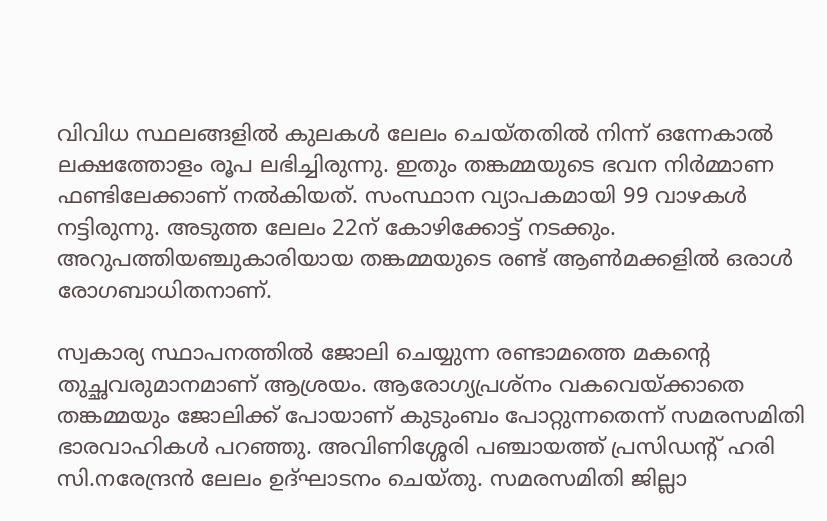വിവിധ സ്ഥലങ്ങളില്‍ കുലകള്‍ ലേലം ചെയ്തതില്‍ നിന്ന് ഒന്നേകാല്‍ ലക്ഷത്തോളം രൂപ ലഭിച്ചിരുന്നു. ഇതും തങ്കമ്മയുടെ ഭവന നിര്‍മ്മാണ ഫണ്ടിലേക്കാണ് നല്‍കിയത്. സംസ്ഥാന വ്യാപകമായി 99 വാഴകള്‍ നട്ടിരുന്നു. അടുത്ത ലേലം 22ന് കോഴിക്കോട്ട് നടക്കും. അറുപത്തിയഞ്ചുകാരിയായ തങ്കമ്മയുടെ രണ്ട് ആണ്‍മക്കളില്‍ ഒരാള്‍ രോഗബാധിതനാണ്.

സ്വകാര്യ സ്ഥാപനത്തില്‍ ജോലി ചെയ്യുന്ന രണ്ടാമത്തെ മകന്റെ തുച്ഛവരുമാനമാണ് ആശ്രയം. ആരോഗ്യപ്രശ്‌നം വകവെയ്ക്കാതെ തങ്കമ്മയും ജോലിക്ക് പോയാണ് കുടുംബം പോറ്റുന്നതെന്ന് സമരസമിതി ഭാരവാഹികള്‍ പറഞ്ഞു. അവിണിശ്ശേരി പഞ്ചായത്ത് പ്രസിഡന്റ് ഹരി സി.നരേന്ദ്രൻ ലേലം ഉദ്ഘാടനം ചെയ്തു. സമരസമിതി ജില്ലാ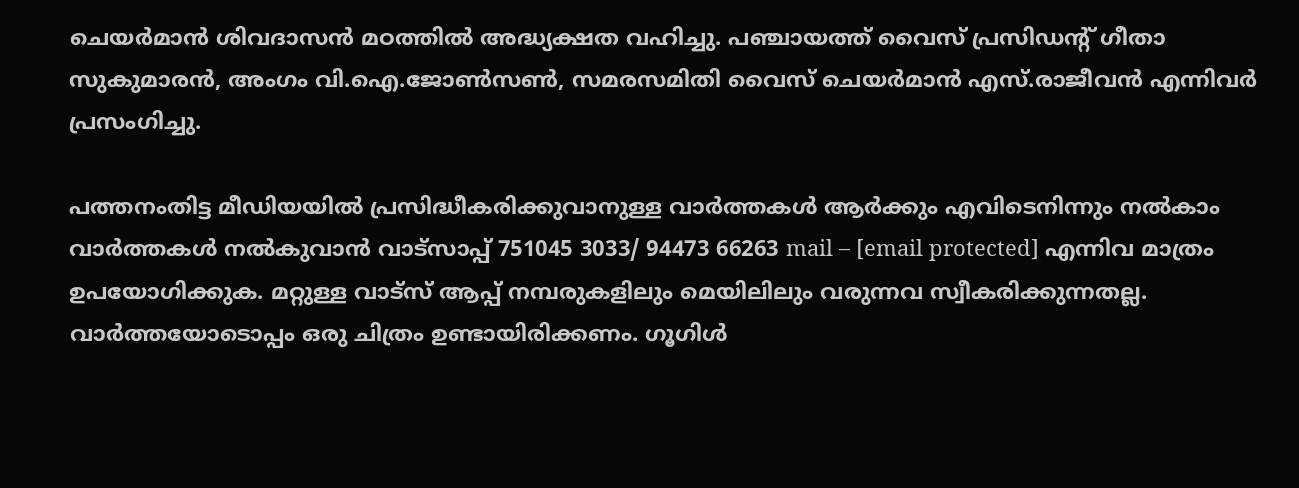ചെയര്‍മാൻ ശിവദാസൻ മഠത്തില്‍ അദ്ധ്യക്ഷത വഹിച്ചു. പഞ്ചായത്ത് വൈസ് പ്രസിഡന്റ് ഗീതാ സുകുമാരൻ, അംഗം വി.ഐ.ജോണ്‍സണ്‍, സമരസമിതി വൈസ് ചെയര്‍മാൻ എസ്.രാജീവൻ എന്നിവര്‍ പ്രസംഗിച്ചു.

പത്തനംതിട്ട മീഡിയയില്‍ പ്രസിദ്ധീകരിക്കുവാനുള്ള വാര്‍ത്തകള്‍ ആര്‍ക്കും എവിടെനിന്നും നല്‍കാം
വാര്‍ത്തകള്‍ നല്‍കുവാന്‍ വാട്സാപ്പ് 751045 3033/ 94473 66263 mail – [email protected] എന്നിവ മാത്രം ഉപയോഗിക്കുക. മറ്റുള്ള വാട്സ് ആപ്പ് നമ്പരുകളിലും മെയിലിലും വരുന്നവ സ്വീകരിക്കുന്നതല്ല. വാര്‍ത്തയോടൊപ്പം ഒരു ചിത്രം ഉണ്ടായിരിക്കണം. ഗൂഗിള്‍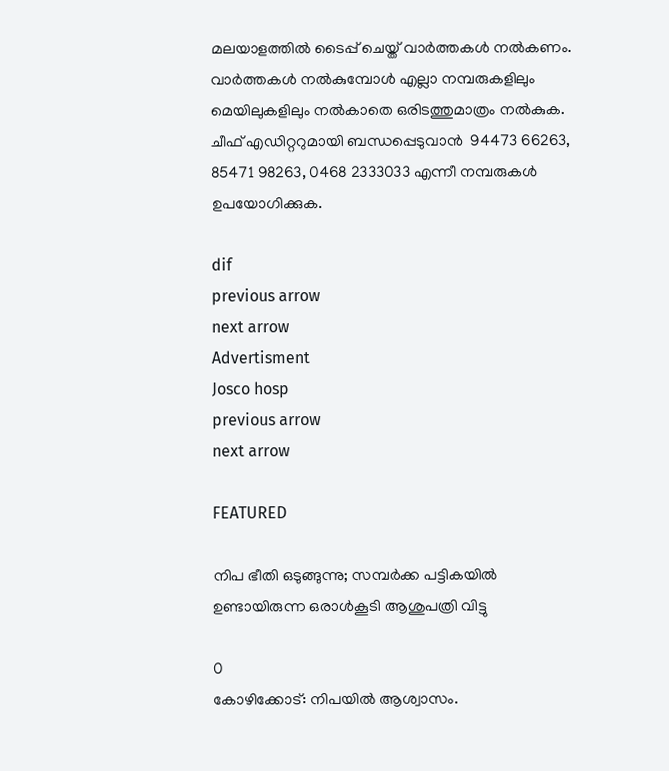മലയാളത്തില്‍ ടൈപ്പ് ചെയ്ത് വാര്‍ത്തകള്‍ നല്‍കണം. വാര്‍ത്തകള്‍ നല്‍കുമ്പോള്‍ എല്ലാ നമ്പരുകളിലും മെയിലുകളിലും നല്‍കാതെ ഒരിടത്തുമാത്രം നല്‍കുക. ചീഫ് എഡിറ്ററുമായി ബന്ധപ്പെടുവാന്‍  94473 66263, 85471 98263, 0468 2333033 എന്നീ നമ്പരുകള്‍ ഉപയോഗിക്കുക.

dif
previous arrow
next arrow
Advertisment
Josco hosp
previous arrow
next arrow

FEATURED

നിപ ഭീതി ഒടുങ്ങുന്നു; സമ്പർക്ക പട്ടികയിൽ ഉണ്ടായിരുന്ന ഒരാൾകൂടി ആശുപത്രി വിട്ടു

0
കോഴിക്കോട്: നിപയില്‍ ആശ്വാസം.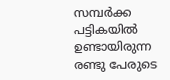സമ്പര്‍ക്ക പട്ടികയില്‍ ഉണ്ടായിരുന്ന രണ്ടു പേരുടെ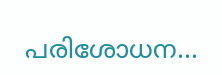പരിശോധന...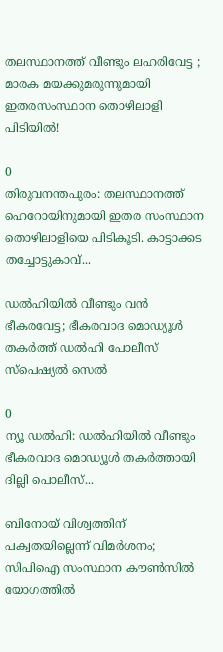തലസ്ഥാനത്ത് വീണ്ടും ലഹരിവേട്ട ; മാരക മയക്കുമരുന്നുമായി ഇതരസംസ്ഥാന തൊഴിലാളി പിടിയിൽ!

0
തിരുവനന്തപുരം: തലസ്ഥാനത്ത് ഹെറോയിനുമായി ഇതര സംസ്ഥാന തൊഴിലാളിയെ പിടികൂടി. കാട്ടാക്കട തച്ചോട്ടുകാവ്...

ഡൽഹിയിൽ വീണ്ടും വൻ ഭീകരവേട്ട; ഭീകരവാദ മൊഡ്യൂൾ തകർത്ത് ഡൽഹി പോലീസ് സ്പെഷ്യൽ സെൽ

0
ന്യൂ ഡൽഹി: ഡൽഹിയിൽ വീണ്ടും ഭീകരവാദ മൊഡ്യൂൾ തകർത്തായി ദില്ലി പൊലീസ്...

ബിനോയ് വിശ്വത്തിന് പക്വതയില്ലെന്ന് വിമർശനം; സിപിഐ സംസ്ഥാന കൗൺസിൽ യോഗത്തിൽ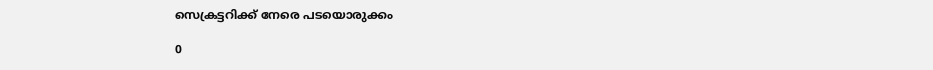സെക്രട്ടറിക്ക് നേരെ പടയൊരുക്കം

0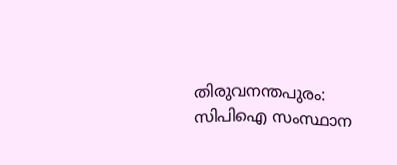തിരുവനന്തപുരം: സിപിഐ സംസ്ഥാന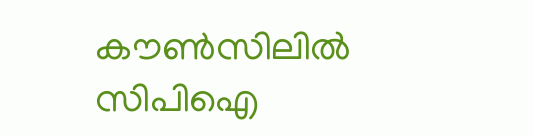കൗൺസിലിൽ സിപിഐ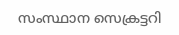സംസ്ഥാന സെക്രട്ടറി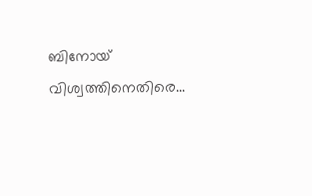ബിനോയ് വിശ്വത്തിനെതിരെ...